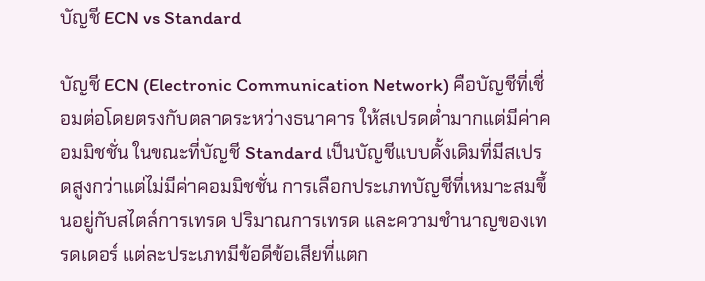บัญชี ECN vs Standard

บัญชี ECN (Electronic Communication Network) คือบัญชีที่เชื่อมต่อโดยตรงกับตลาดระหว่างธนาคาร ให้สเปรดต่ำมากแต่มีค่าคอมมิชชั่น ในขณะที่บัญชี Standard เป็นบัญชีแบบดั้งเดิมที่มีสเปรดสูงกว่าแต่ไม่มีค่าคอมมิชชั่น การเลือกประเภทบัญชีที่เหมาะสมขึ้นอยู่กับสไตล์การเทรด ปริมาณการเทรด และความชำนาญของเทรดเดอร์ แต่ละประเภทมีข้อดีข้อเสียที่แตก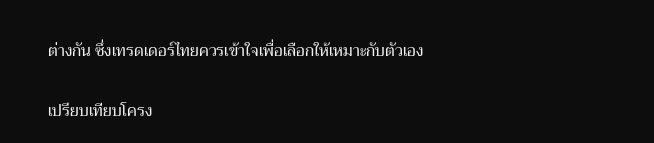ต่างกัน ซึ่งเทรดเดอร์ไทยควรเข้าใจเพื่อเลือกให้เหมาะกับตัวเอง

เปรียบเทียบโครง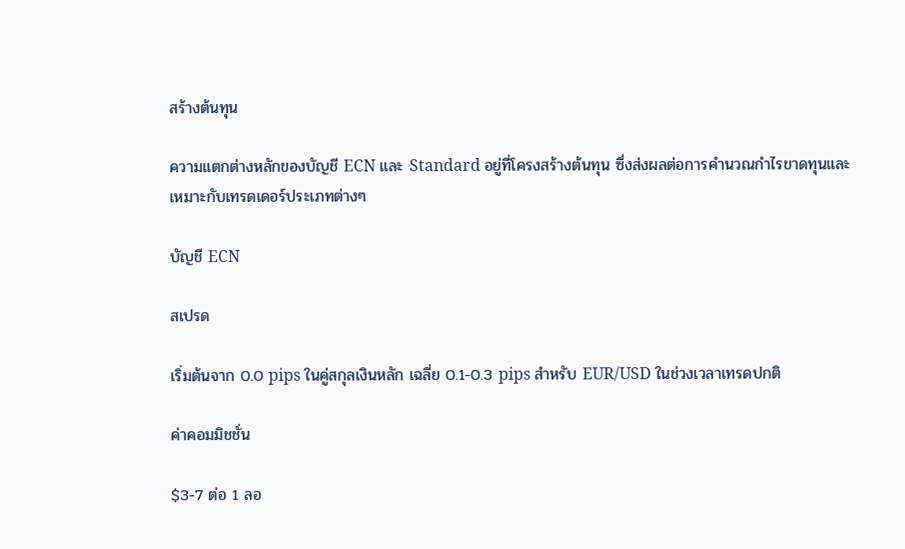สร้างต้นทุน

ความแตกต่างหลักของบัญชี ECN และ Standard อยู่ที่โครงสร้างต้นทุน ซึ่งส่งผลต่อการคำนวณกำไรขาดทุนและเหมาะกับเทรดเดอร์ประเภทต่างๆ

บัญชี ECN

สเปรด

เริ่มต้นจาก 0.0 pips ในคู่สกุลเงินหลัก เฉลี่ย 0.1-0.3 pips สำหรับ EUR/USD ในช่วงเวลาเทรดปกติ

ค่าคอมมิชชั่น

$3-7 ต่อ 1 ลอ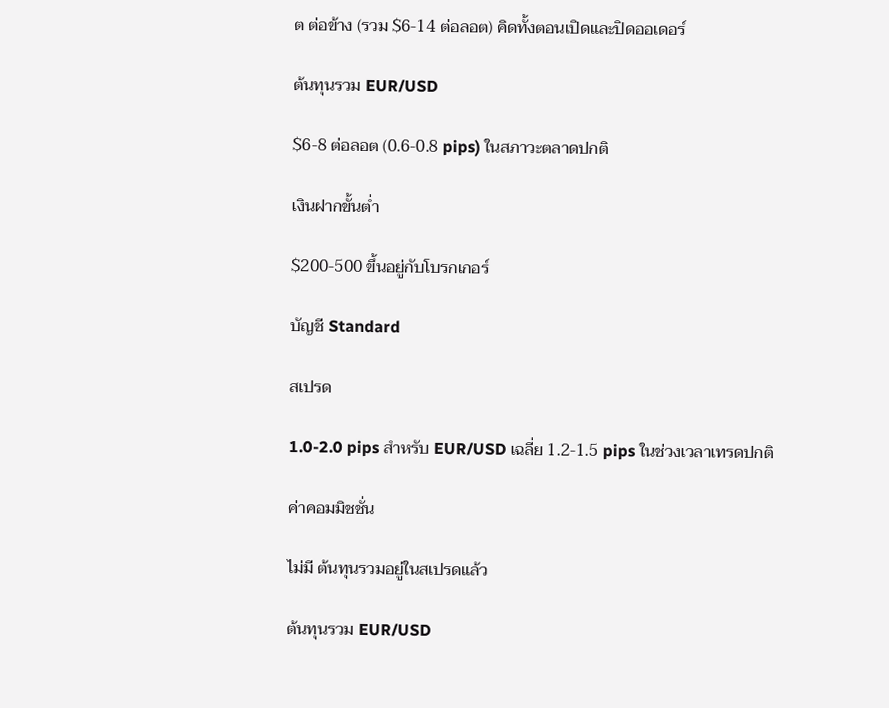ต ต่อข้าง (รวม $6-14 ต่อลอต) คิดทั้งตอนเปิดและปิดออเดอร์

ต้นทุนรวม EUR/USD

$6-8 ต่อลอต (0.6-0.8 pips) ในสภาวะตลาดปกติ

เงินฝากขั้นต่ำ

$200-500 ขึ้นอยู่กับโบรกเกอร์

บัญชี Standard

สเปรด

1.0-2.0 pips สำหรับ EUR/USD เฉลี่ย 1.2-1.5 pips ในช่วงเวลาเทรดปกติ

ค่าคอมมิชชั่น

ไม่มี ต้นทุนรวมอยู่ในสเปรดแล้ว

ต้นทุนรวม EUR/USD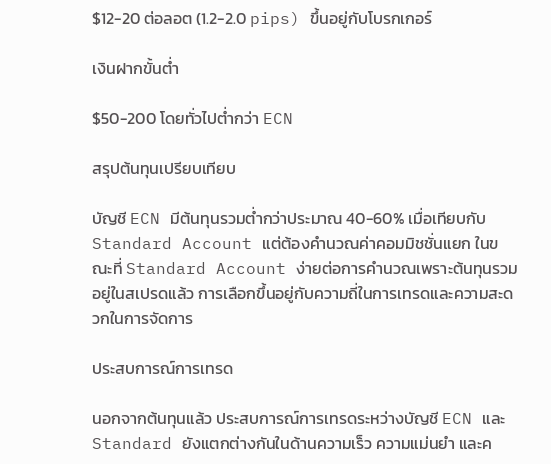$12-20 ต่อลอต (1.2-2.0 pips) ขึ้นอยู่กับโบรกเกอร์

เงินฝากขั้นต่ำ

$50-200 โดยทั่วไปต่ำกว่า ECN

สรุปต้นทุนเปรียบเทียบ

บัญชี ECN มีต้นทุนรวมต่ำกว่าประมาณ 40-60% เมื่อเทียบกับ Standard Account แต่ต้องคำนวณค่าคอมมิชชั่นแยก ในขณะที่ Standard Account ง่ายต่อการคำนวณเพราะต้นทุนรวมอยู่ในสเปรดแล้ว การเลือกขึ้นอยู่กับความถี่ในการเทรดและความสะดวกในการจัดการ

ประสบการณ์การเทรด

นอกจากต้นทุนแล้ว ประสบการณ์การเทรดระหว่างบัญชี ECN และ Standard ยังแตกต่างกันในด้านความเร็ว ความแม่นยำ และค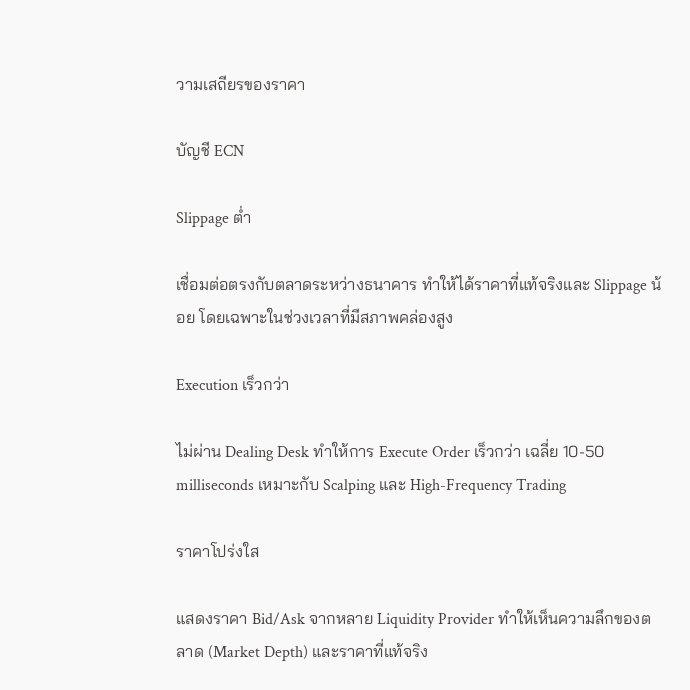วามเสถียรของราคา

บัญชี ECN

Slippage ต่ำ

เชื่อมต่อตรงกับตลาดระหว่างธนาคาร ทำให้ได้ราคาที่แท้จริงและ Slippage น้อย โดยเฉพาะในช่วงเวลาที่มีสภาพคล่องสูง

Execution เร็วกว่า

ไม่ผ่าน Dealing Desk ทำให้การ Execute Order เร็วกว่า เฉลี่ย 10-50 milliseconds เหมาะกับ Scalping และ High-Frequency Trading

ราคาโปร่งใส

แสดงราคา Bid/Ask จากหลาย Liquidity Provider ทำให้เห็นความลึกของตลาด (Market Depth) และราคาที่แท้จริง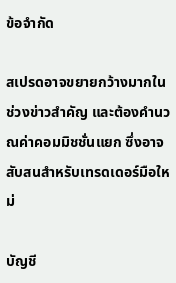ข้อจำกัด

สเปรดอาจขยายกว้างมากในช่วงข่าวสำคัญ และต้องคำนวณค่าคอมมิชชั่นแยก ซึ่งอาจสับสนสำหรับเทรดเดอร์มือใหม่

บัญชี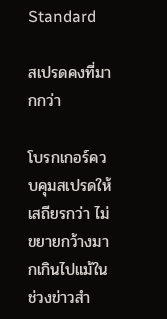Standard

สเปรดคงที่มากกว่า

โบรกเกอร์ควบคุมสเปรดให้เสถียรกว่า ไม่ขยายกว้างมากเกินไปแม้ในช่วงข่าวสำ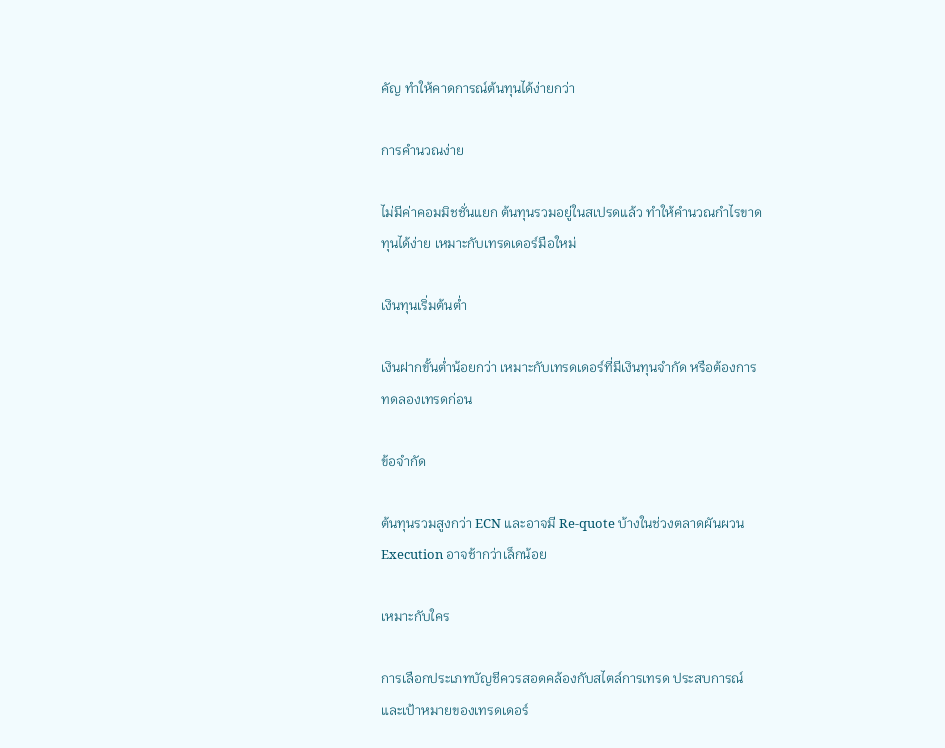คัญ ทำให้คาดการณ์ต้นทุนได้ง่ายกว่า

การคำนวณง่าย

ไม่มีค่าคอมมิชชั่นแยก ต้นทุนรวมอยู่ในสเปรดแล้ว ทำให้คำนวณกำไรขาดทุนได้ง่าย เหมาะกับเทรดเดอร์มือใหม่

เงินทุนเริ่มต้นต่ำ

เงินฝากขั้นต่ำน้อยกว่า เหมาะกับเทรดเดอร์ที่มีเงินทุนจำกัด หรือต้องการทดลองเทรดก่อน

ข้อจำกัด

ต้นทุนรวมสูงกว่า ECN และอาจมี Re-quote บ้างในช่วงตลาดผันผวน Execution อาจช้ากว่าเล็กน้อย

เหมาะกับใคร

การเลือกประเภทบัญชีควรสอดคล้องกับสไตล์การเทรด ประสบการณ์ และเป้าหมายของเทรดเดอร์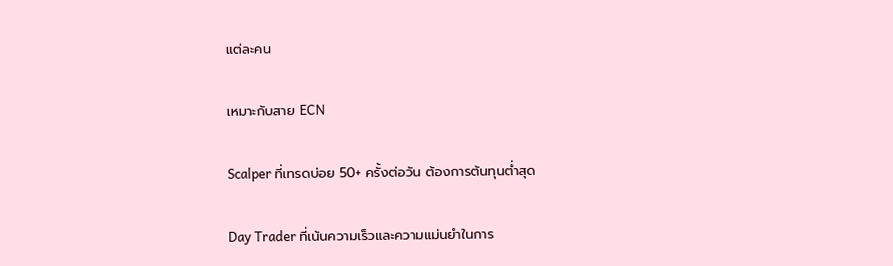แต่ละคน

เหมาะกับสาย ECN

Scalper ที่เทรดบ่อย 50+ ครั้งต่อวัน ต้องการต้นทุนต่ำสุด

Day Trader ที่เน้นความเร็วและความแม่นยำในการ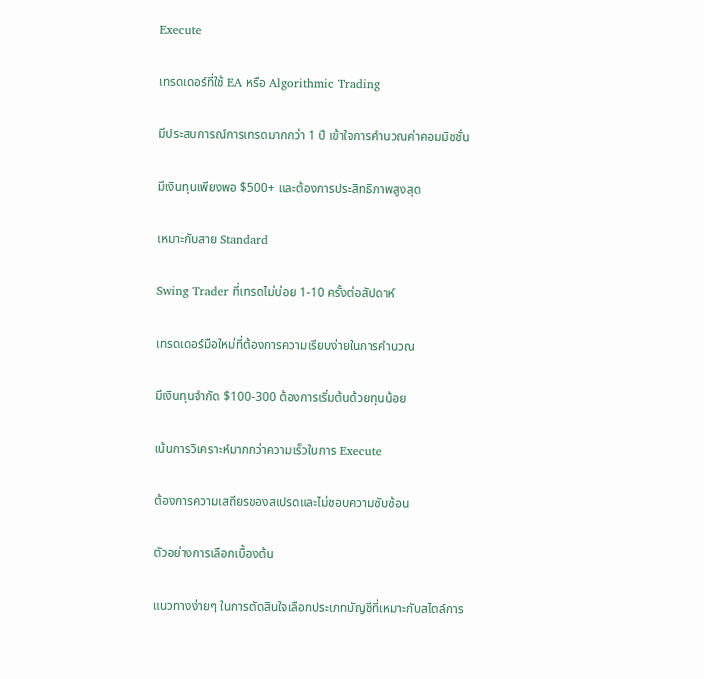Execute

เทรดเดอร์ที่ใช้ EA หรือ Algorithmic Trading

มีประสบการณ์การเทรดมากกว่า 1 ปี เข้าใจการคำนวณค่าคอมมิชชั่น

มีเงินทุนเพียงพอ $500+ และต้องการประสิทธิภาพสูงสุด

เหมาะกับสาย Standard

Swing Trader ที่เทรดไม่บ่อย 1-10 ครั้งต่อสัปดาห์

เทรดเดอร์มือใหม่ที่ต้องการความเรียบง่ายในการคำนวณ

มีเงินทุนจำกัด $100-300 ต้องการเริ่มต้นด้วยทุนน้อย

เน้นการวิเคราะห์มากกว่าความเร็วในการ Execute

ต้องการความเสถียรของสเปรดและไม่ชอบความซับซ้อน

ตัวอย่างการเลือกเบื้องต้น

แนวทางง่ายๆ ในการตัดสินใจเลือกประเภทบัญชีที่เหมาะกับสไตล์การ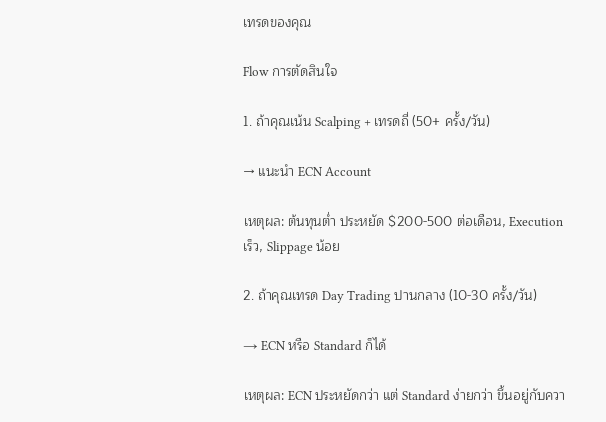เทรดของคุณ

Flow การตัดสินใจ

1. ถ้าคุณเน้น Scalping + เทรดถี่ (50+ ครั้ง/วัน)

→ แนะนำ ECN Account

เหตุผล: ต้นทุนต่ำ ประหยัด $200-500 ต่อเดือน, Execution เร็ว, Slippage น้อย

2. ถ้าคุณเทรด Day Trading ปานกลาง (10-30 ครั้ง/วัน)

→ ECN หรือ Standard ก็ได้

เหตุผล: ECN ประหยัดกว่า แต่ Standard ง่ายกว่า ขึ้นอยู่กับควา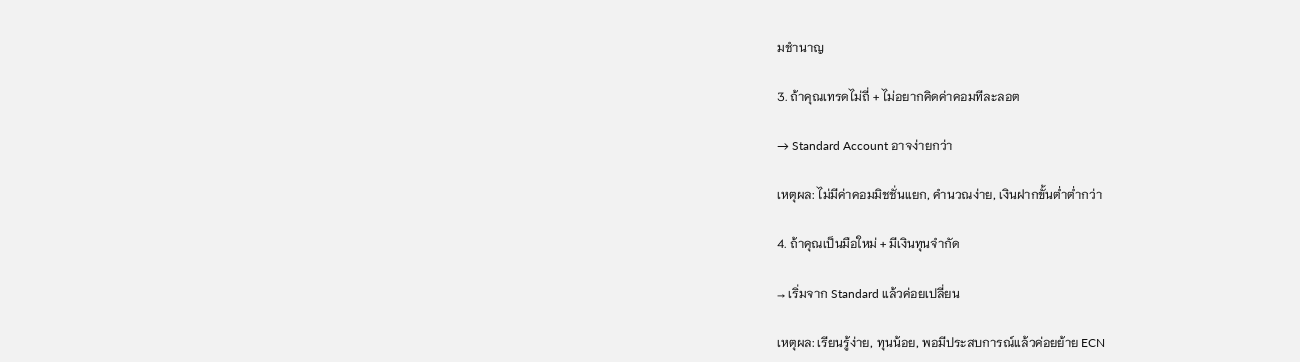มชำนาญ

3. ถ้าคุณเทรดไม่ถี่ + ไม่อยากคิดค่าคอมทีละลอต

→ Standard Account อาจง่ายกว่า

เหตุผล: ไม่มีค่าคอมมิชชั่นแยก, คำนวณง่าย, เงินฝากขั้นต่ำต่ำกว่า

4. ถ้าคุณเป็นมือใหม่ + มีเงินทุนจำกัด

→ เริ่มจาก Standard แล้วค่อยเปลี่ยน

เหตุผล: เรียนรู้ง่าย, ทุนน้อย, พอมีประสบการณ์แล้วค่อยย้าย ECN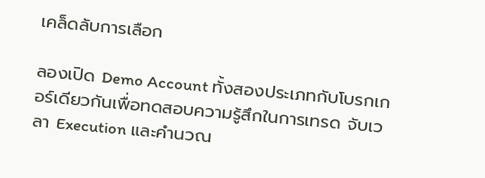เคล็ดลับการเลือก

ลองเปิด Demo Account ทั้งสองประเภทกับโบรกเกอร์เดียวกันเพื่อทดสอบความรู้สึกในการเทรด จับเวลา Execution และคำนวณ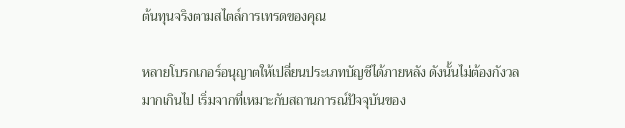ต้นทุนจริงตามสไตล์การเทรดของคุณ

หลายโบรกเกอร์อนุญาตให้เปลี่ยนประเภทบัญชีได้ภายหลัง ดังนั้นไม่ต้องกังวลมากเกินไป เริ่มจากที่เหมาะกับสถานการณ์ปัจจุบันของ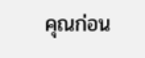คุณก่อน